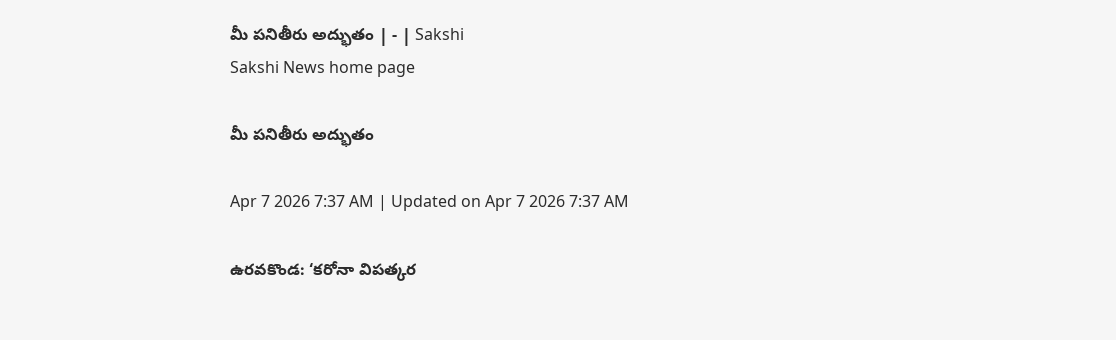మీ పనితీరు అద్భుతం | - | Sakshi
Sakshi News home page

మీ పనితీరు అద్భుతం

Apr 7 2026 7:37 AM | Updated on Apr 7 2026 7:37 AM

ఉరవకొండ: ‘కరోనా విపత్కర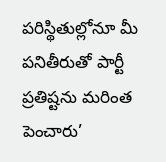పరిస్థితుల్లోనూ మీ పనితీరుతో పార్టీ ప్రతిష్టను మరింత పెంచారు’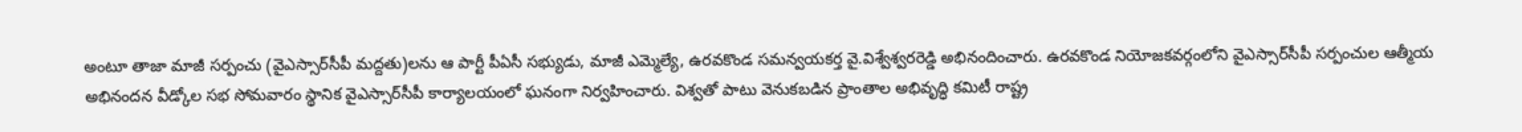అంటూ తాజా మాజీ సర్పంచు (వైఎస్సార్‌సీపీ మద్దతు)లను ఆ పార్టీ పీఏసీ సభ్యుడు, మాజీ ఎమ్మెల్యే, ఉరవకొండ సమన్వయకర్త వై.విశ్వేశ్వరరెడ్డి అభినందించారు. ఉరవకొండ నియోజకవర్గంలోని వైఎస్సార్‌సీపీ సర్పంచుల ఆత్మీయ అభినందన వీడ్కోల సభ సోమవారం స్థానిక వైఎస్సార్‌సీపీ కార్యాలయంలో ఘనంగా నిర్వహించారు. విశ్వతో పాటు వెనుకబడిన ప్రాంతాల అభివృద్ధి కమిటీ రాష్ట్ర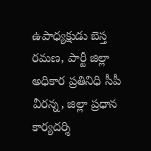ఉపాధ్యక్షుడు బెస్త రమణ, పార్టీ జిల్లా అధికార ప్రతినిధి సీపీ వీరన్న, జిల్లా ప్రధాన కార్యదర్శి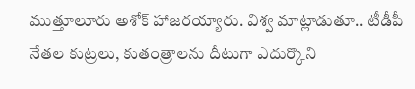ముత్తూలూరు అశోక్‌ హాజరయ్యారు. విశ్వ మాట్లాడుతూ.. టీడీపీ నేతల కుట్రలు, కుతంత్రాలను దీటుగా ఎదుర్కొని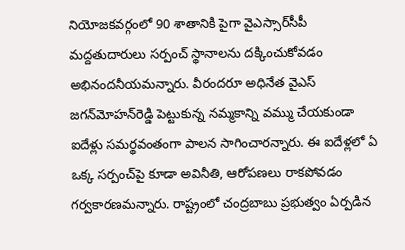నియోజకవర్గంలో 90 శాతానికి పైగా వైఎస్సార్‌సీపీ మద్దతుదారులు సర్పంచ్‌ స్థానాలను దక్కించుకోవడం అభినందనీయమన్నారు. వీరందరూ అధినేత వైఎస్‌ జగన్‌మోహన్‌రెడ్డి పెట్టుకున్న నమ్మకాన్ని వమ్ము చేయకుండా ఐదేళ్లు సమర్థవంతంగా పాలన సాగించారన్నారు. ఈ ఐదేళ్లలో ఏ ఒక్క సర్పంచ్‌పై కూడా అవినీతి, ఆరోపణలు రాకపోవడం గర్వకారణమన్నారు. రాష్ట్రంలో చంద్రబాబు ప్రభుత్వం ఏర్పడిన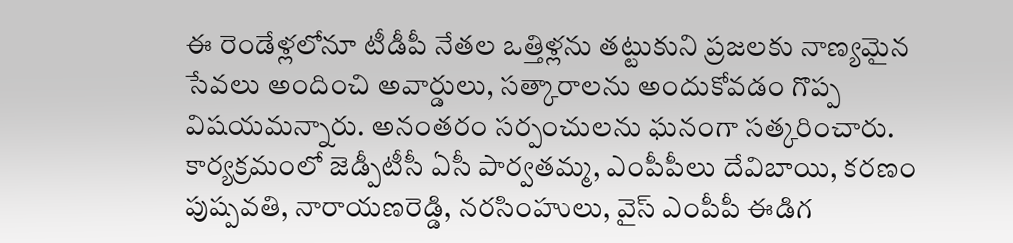ఈ రెండేళ్లలోనూ టీడీపీ నేతల ఒత్తిళ్లను తట్టుకుని ప్రజలకు నాణ్యమైన సేవలు అందించి అవార్డులు, సత్కారాలను అందుకోవడం గొప్ప విషయమన్నారు. అనంతరం సర్పంచులను ఘనంగా సత్కరించారు. కార్యక్రమంలో జెడ్పీటీసీ ఏసీ పార్వతమ్మ, ఎంపీపీలు దేవిబాయి, కరణం పుష్పవతి, నారాయణరెడ్డి, నరసింహులు, వైస్‌ ఎంపీపీ ఈడిగ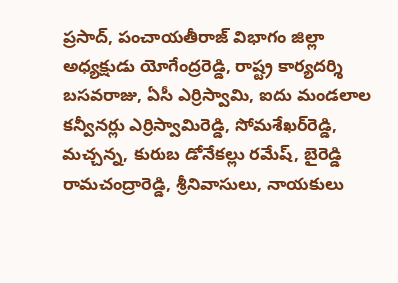ప్రసాద్‌, పంచాయతీరాజ్‌ విభాగం జిల్లా అధ్యక్షుడు యోగేంద్రరెడ్డి, రాష్ట్ర కార్యదర్శి బసవరాజు, ఏసీ ఎర్రిస్వామి, ఐదు మండలాల కన్వీనర్లు ఎర్రిస్వామిరెడ్డి, సోమశేఖర్‌రెడ్డి, మచ్చన్న, కురుబ డోనేకల్లు రమేష్‌, బైరెడ్డి రామచంద్రారెడ్డి, శ్రీనివాసులు, నాయకులు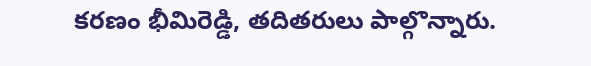కరణం భీమిరెడ్డి, తదితరులు పాల్గొన్నారు.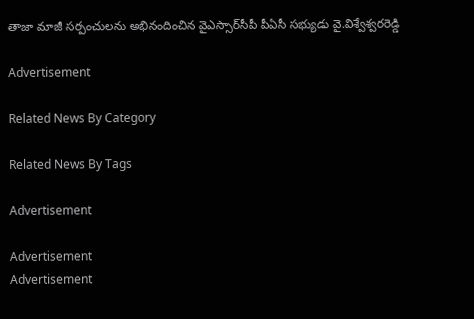తాజా మాజీ సర్పంచులను అభినందించిన వైఎస్సార్‌సీపీ పీఏసీ సభ్యుడు వై.విశ్వేశ్వరరెడ్డి

Advertisement

Related News By Category

Related News By Tags

Advertisement

Advertisement
Advertisement